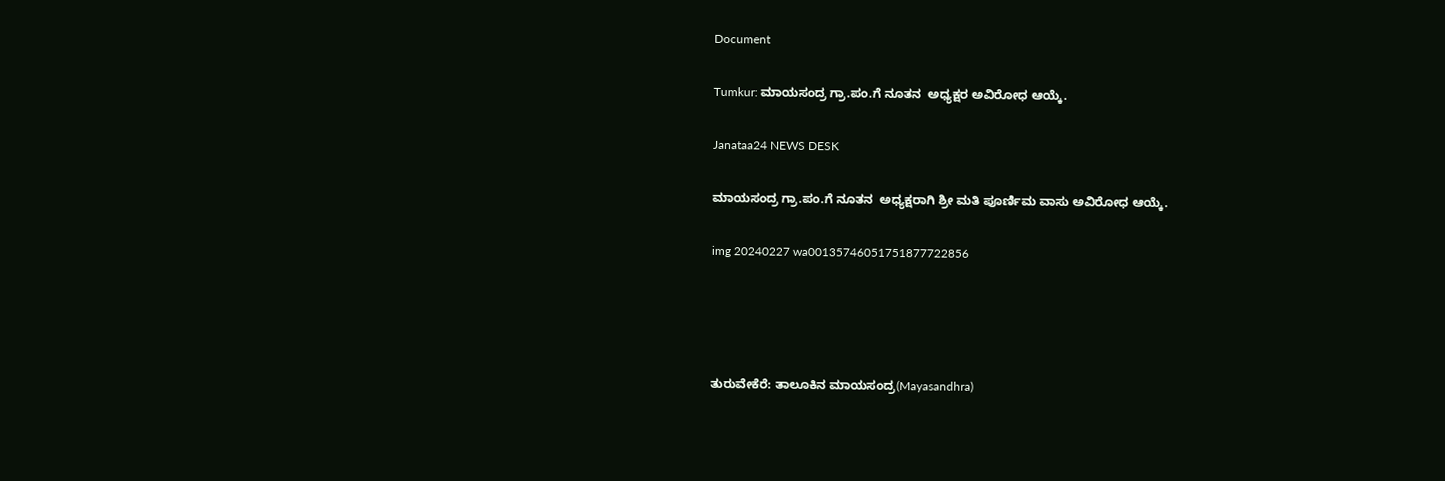Document

Tumkur: ಮಾಯಸಂದ್ರ ಗ್ರಾ.ಪಂ.ಗೆ ನೂತನ  ಅಧ್ಯಕ್ಷರ ಅವಿರೋಧ ಆಯ್ಕೆ.

Janataa24 NEWS DESK

ಮಾಯಸಂದ್ರ ಗ್ರಾ.ಪಂ.ಗೆ ನೂತನ  ಅಧ್ಯಕ್ಷರಾಗಿ ಶ್ರೀ ಮತಿ ಪೂರ್ಣಿಮ ವಾಸು ಅವಿರೋಧ ಆಯ್ಕೆ.

img 20240227 wa00135746051751877722856




ತುರುವೇಕೆರೆ: ತಾಲೂಕಿನ ಮಾಯಸಂದ್ರ(Mayasandhra)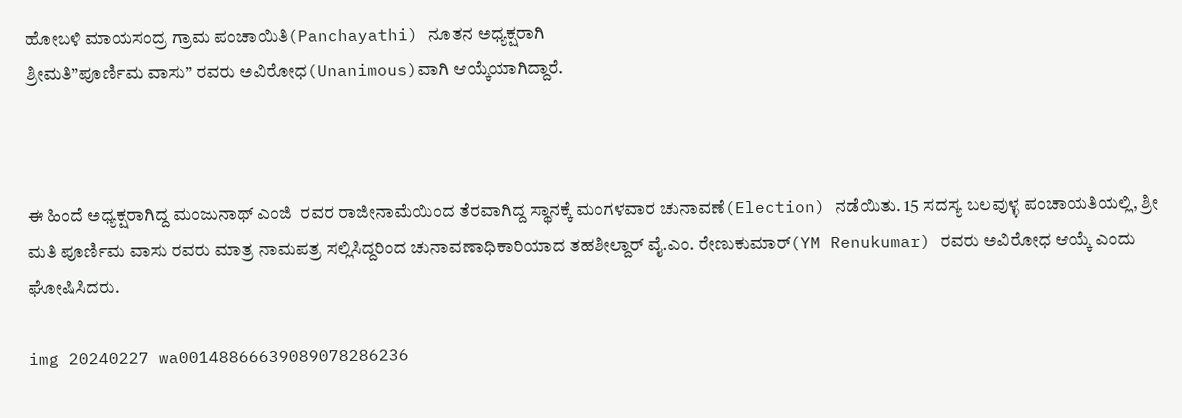ಹೋಬಳಿ ಮಾಯಸಂದ್ರ ಗ್ರಾಮ ಪಂಚಾಯಿತಿ(Panchayathi) ನೂತನ ಅಧ್ಯಕ್ಷರಾಗಿ
ಶ್ರೀಮತಿ”ಪೂರ್ಣಿಮ ವಾಸು” ರವರು ಅವಿರೋಧ(Unanimous)ವಾಗಿ ಆಯ್ಕೆಯಾಗಿದ್ದಾರೆ.



ಈ ಹಿಂದೆ ಅಧ್ಯಕ್ಷರಾಗಿದ್ದ ಮಂಜುನಾಥ್ ಎಂಜಿ  ರವರ ರಾಜೀನಾಮೆಯಿಂದ ತೆರವಾಗಿದ್ದ ಸ್ಥಾನಕ್ಕೆ ಮಂಗಳವಾರ ಚುನಾವಣೆ(Election) ನಡೆಯಿತು. 15 ಸದಸ್ಯ ಬಲವುಳ್ಳ ಪಂಚಾಯತಿಯಲ್ಲಿ, ಶ್ರೀ ಮತಿ ಪೂರ್ಣಿಮ ವಾಸು ರವರು ಮಾತ್ರ ನಾಮಪತ್ರ ಸಲ್ಲಿಸಿದ್ದರಿಂದ ಚುನಾವಣಾಧಿಕಾರಿಯಾದ ತಹಶೀಲ್ದಾರ್ ವೈ.ಎಂ. ರೇಣುಕುಮಾರ್(YM Renukumar) ರವರು ಅವಿರೋಧ ಆಯ್ಕೆ ಎಂದು ಘೋಷಿಸಿದರು.

img 20240227 wa00148866639089078286236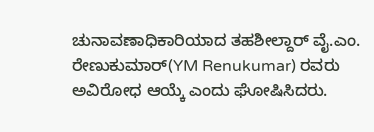ಚುನಾವಣಾಧಿಕಾರಿಯಾದ ತಹಶೀಲ್ದಾರ್ ವೈ.ಎಂ. ರೇಣುಕುಮಾರ್(YM Renukumar) ರವರು ಅವಿರೋಧ ಆಯ್ಕೆ ಎಂದು ಘೋಷಿಸಿದರು.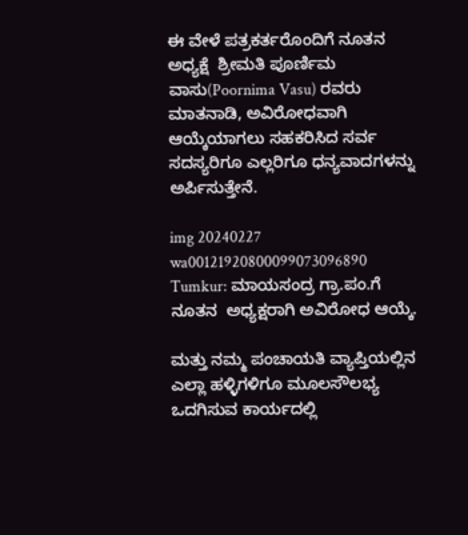ಈ ವೇಳೆ ಪತ್ರಕರ್ತರೊಂದಿಗೆ ನೂತನ ಅಧ್ಯಕ್ಷೆ  ಶ್ರೀಮತಿ ಪೂರ್ಣಿಮ ವಾಸು(Poornima Vasu) ರವರು ಮಾತನಾಡಿ, ಅವಿರೋಧವಾಗಿ ಆಯ್ಕೆಯಾಗಲು ಸಹಕರಿಸಿದ ಸರ್ವ‌ ಸದಸ್ಯರಿಗೂ ಎಲ್ಲರಿಗೂ ಧನ್ಯವಾದಗಳನ್ನು ಅರ್ಪಿಸುತ್ತೇನೆ.

img 20240227 wa00121920800099073096890
Tumkur: ಮಾಯಸಂದ್ರ ಗ್ರಾ.ಪಂ.ಗೆ ನೂತನ  ಅಧ್ಯಕ್ಷರಾಗಿ ಅವಿರೋಧ ಆಯ್ಕೆ.

ಮತ್ತು ನಮ್ಮ ಪಂಚಾಯತಿ ವ್ಯಾಪ್ತಿಯಲ್ಲಿನ ಎಲ್ಲಾ ಹಳ್ಳಿಗಳಿಗೂ ಮೂಲಸೌಲಭ್ಯ ಒದಗಿಸುವ ಕಾರ್ಯದಲ್ಲಿ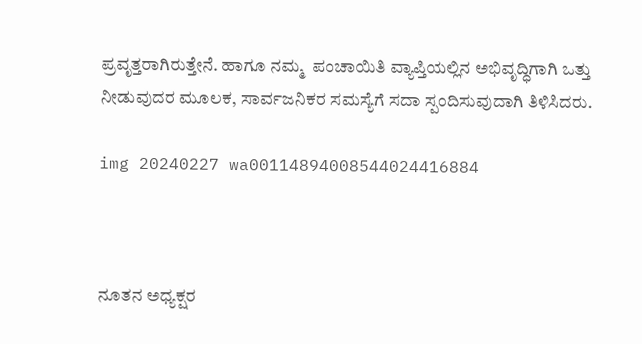ಪ್ರವೃತ್ತರಾಗಿರುತ್ತೇನೆ. ಹಾಗೂ ನಮ್ಮ  ಪಂಚಾಯಿತಿ ವ್ಯಾಪ್ತಿಯಲ್ಲಿ‌ನ ಅಭಿವೃದ್ಧಿಗಾಗಿ ಒತ್ತು ನೀಡುವುದರ ಮೂಲಕ, ಸಾರ್ವಜನಿಕರ ಸಮಸ್ಯೆಗೆ ಸದಾ ಸ್ಪಂದಿಸುವುದಾಗಿ ತಿಳಿಸಿದರು.

img 20240227 wa00114894008544024416884



ನೂತನ ಅಧ್ಯಕ್ಷರ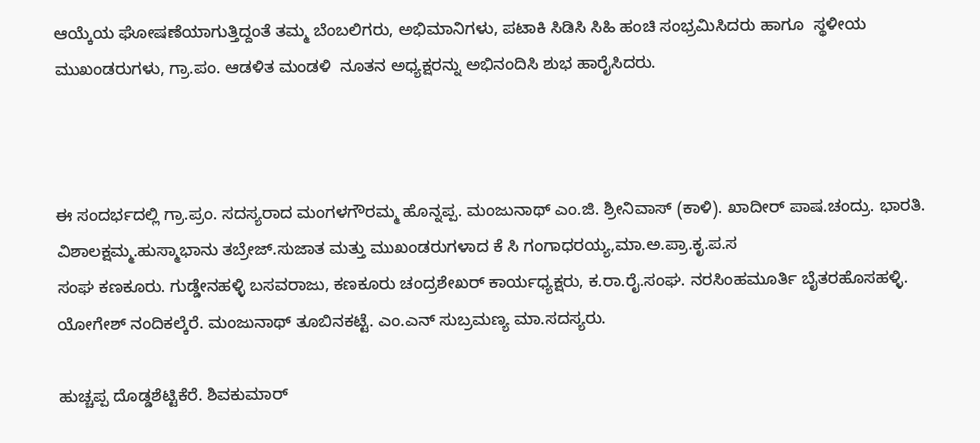ಆಯ್ಕೆಯ ಘೋಷಣೆಯಾಗುತ್ತಿದ್ದಂತೆ ತಮ್ಮ ಬೆಂಬಲಿಗರು, ಅಭಿಮಾನಿಗಳು, ಪಟಾಕಿ ಸಿಡಿಸಿ ಸಿಹಿ ಹಂಚಿ ಸಂಭ್ರಮಿಸಿದರು ಹಾಗೂ ‌ ಸ್ಥಳೀಯ ಮುಖಂಡರುಗಳು, ಗ್ರಾ.ಪಂ. ಆಡಳಿತ ಮಂಡಳಿ  ನೂತನ ಅಧ್ಯಕ್ಷರನ್ನು ಅಭಿನಂದಿಸಿ ಶುಭ ಹಾರೈಸಿದರು.



ಈ ಸಂದರ್ಭದಲ್ಲಿ ಗ್ರಾ.ಪ್ರಂ. ಸದಸ್ಯರಾದ ಮಂಗಳಗೌರಮ್ಮ ಹೊನ್ನಪ್ಪ. ಮಂಜುನಾಥ್ ಎಂ.ಜಿ. ಶ್ರೀನಿವಾಸ್ (ಕಾಳಿ). ಖಾದೀರ್ ಪಾಷ.ಚಂದ್ರು. ಭಾರತಿ. ವಿಶಾಲಕ್ಷಮ್ಮ.ಹುಸ್ಮಾಭಾನು ತಬ್ರೇಜ್.ಸುಜಾತ ಮತ್ತು ಮುಖಂಡರುಗಳಾದ ಕೆ ಸಿ ಗಂಗಾಧರಯ್ಯ,ಮಾ.ಅ.ಪ್ರಾ.ಕೃ.ಪ.ಸ
ಸಂಘ ಕಣಕೂರು. ಗುಡ್ಡೇನಹಳ್ಳಿ ಬಸವರಾಜು, ಕಣಕೂರು ಚಂದ್ರಶೇಖರ್ ಕಾರ್ಯಧ್ಯಕ್ಷರು, ಕ.ರಾ.ರೈ.ಸಂಘ. ನರಸಿಂಹಮೂರ್ತಿ ಬೈತರಹೊಸಹಳ್ಳಿ. ಯೋಗೇಶ್ ನಂದಿಕಲ್ಕೆರೆ. ಮಂಜುನಾಥ್ ತೂಬಿನಕಟ್ಟೆ. ಎಂ.ಎನ್ ಸುಬ್ರಮಣ್ಯ ಮಾ.ಸದಸ್ಯರು.

ಹುಚ್ಚಪ್ಪ ದೊಡ್ಡಶೆಟ್ಟಿಕೆರೆ. ಶಿವಕುಮಾರ್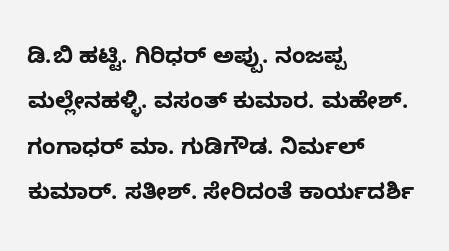ಡಿ.ಬಿ ಹಟ್ಟಿ. ಗಿರಿಧರ್ ಅಪ್ಪು. ನಂಜಪ್ಪ ಮಲ್ಲೇನಹಳ್ಳಿ. ವಸಂತ್ ಕುಮಾರ. ಮಹೇಶ್. ಗಂಗಾಧರ್ ಮಾ. ಗುಡಿಗೌಡ. ನಿರ್ಮಲ್ ಕುಮಾರ್. ಸತೀಶ್. ಸೇರಿದಂತೆ ಕಾರ್ಯದರ್ಶಿ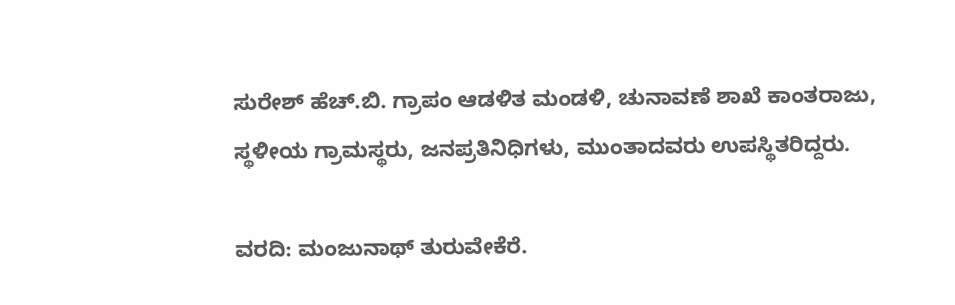ಸುರೇಶ್ ಹೆಚ್.ಬಿ. ಗ್ರಾಪಂ ಆಡಳಿತ ಮಂಡಳಿ, ಚುನಾವಣೆ ಶಾಖೆ ಕಾಂತರಾಜು, ಸ್ಥಳೀಯ ಗ್ರಾಮಸ್ಥರು, ಜನಪ್ರತಿನಿಧಿಗಳು, ಮುಂತಾದವರು ಉಪಸ್ಥಿತರಿದ್ದರು.

ವರದಿ: ಮಂಜುನಾಥ್ ತುರುವೇಕೆರೆ.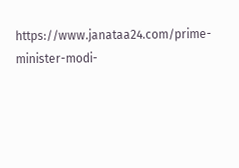https://www.janataa24.com/prime-minister-modi-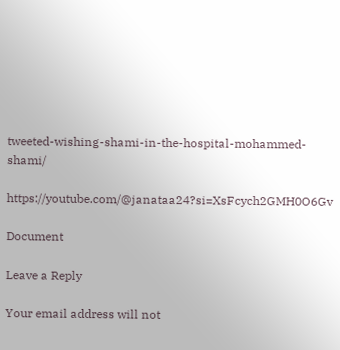tweeted-wishing-shami-in-the-hospital-mohammed-shami/

https://youtube.com/@janataa24?si=XsFcych2GMH0O6Gv

Document

Leave a Reply

Your email address will not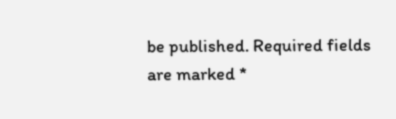be published. Required fields are marked *